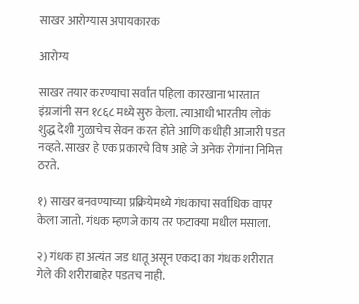साखर आरोग्यास अपायकारक

आरोग्य

साखर तयार करण्याचा सर्वांत पहिला कारखाना भारतात इंग्रजांनी सन १८६८ मध्ये सुरु केला. त्याआधी भारतीय लोकं शुद्ध देशी गुळाचेच सेवन करत होते आणि कधीही आजारी पडत नव्हते. साखर हे एक प्रकारचे विष आहे जे अनेक रोगांना निमित्त ठरते.

१) साखर बनवण्याच्या प्रक्रियेमध्ये गंधकाचा सर्वाधिक वापर केला जातो. गंधक म्हणजे काय तर फटाक्या मधील मसाला.

२) गंधक हा अत्यंत जड धातू असून एकदा का गंधक शरीरात गेले की शरीराबाहेर पडतच नाही.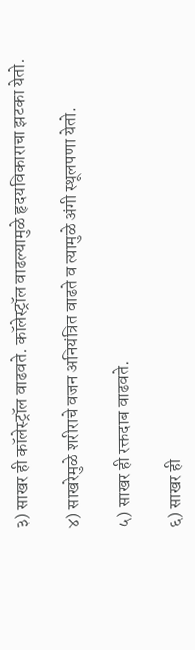३) साखर ही कॉलेस्ट्रॉल वाढवते. कॉलेस्ट्रॉल वाढल्यामुळे हृदयविकाराचा झटका येतो.

४) साखरेमुळे शरीराचे वजन अनियंत्रित वाढते व त्यामुळे अंगी स्थूलपणा येतो.

५) साखर ही रक्तदाब वाढवते.

६) साखर ही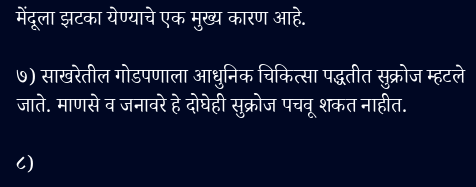मेंदूला झटका येण्याचे एक मुख्य कारण आहे.

७) साखरेतील गोडपणाला आधुनिक चिकित्सा पद्धतीत सुक्रोज म्हटले जाते. माणसे व जनावरे हे दोघेही सुक्रोज पचवू शकत नाहीत.

८)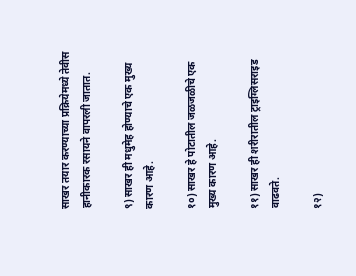साखर तयार करण्याच्या प्रक्रियेमध्ये तेवीस हानीकारक रसायने वापरली जातात.

९) साखर ही मधुमेह होण्याचे एक मुख्य कारण आहे.

१०) साखर हे पोटातील जळजळीचे एक मुख्य कारण आहे.

११) साखर ही शरीरातील ट्राइग्लिसराइड वाढवते.

१२)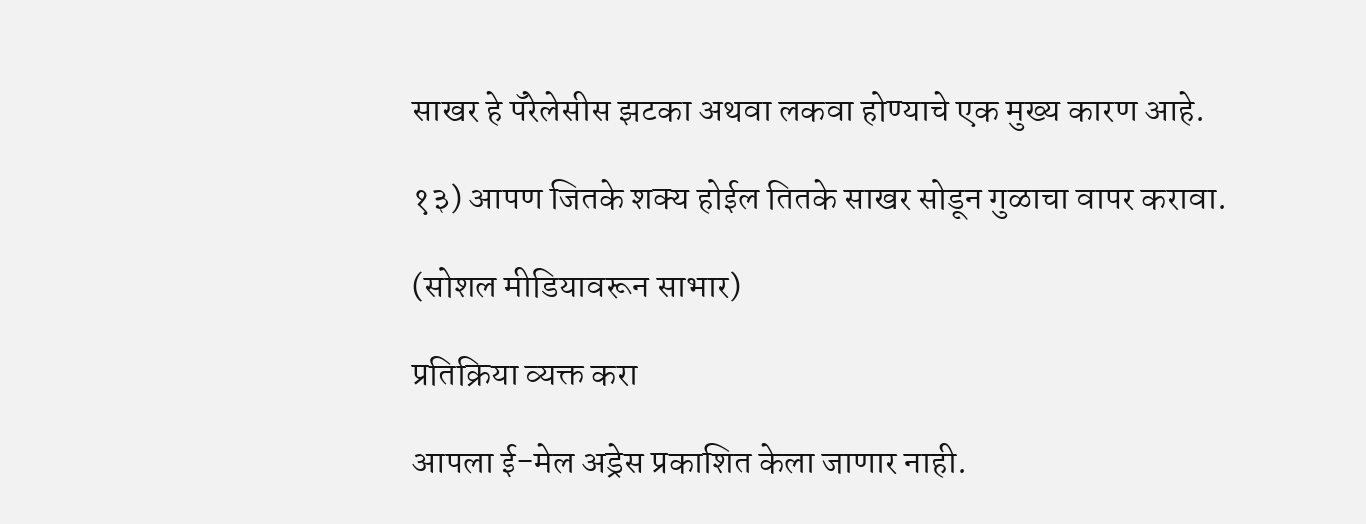साखर हे पॅरेलेसीस झटका अथवा लकवा होण्याचे एक मुख्य कारण आहे.

१३) आपण जितके शक्य होईल तितके साखर सोडून गुळाचा वापर करावा.

(सोशल मीडियावरून साभार)

प्रतिक्रिया व्यक्त करा

आपला ई-मेल अड्रेस प्रकाशित केला जाणार नाही.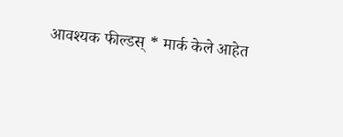आवश्यक फील्डस् * मार्क केले आहेत